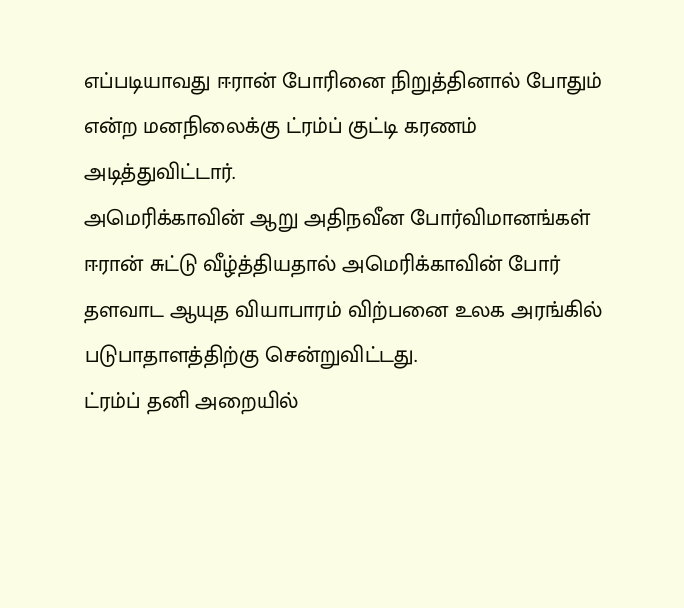எப்படியாவது ஈரான் போரினை நிறுத்தினால் போதும் என்ற மனநிலைக்கு ட்ரம்ப் குட்டி கரணம் அடித்துவிட்டார்.
அமெரிக்காவின் ஆறு அதிநவீன போர்விமானங்கள் ஈரான் சுட்டு வீழ்த்தியதால் அமெரிக்காவின் போர் தளவாட ஆயுத வியாபாரம் விற்பனை உலக அரங்கில் படுபாதாளத்திற்கு சென்றுவிட்டது.
ட்ரம்ப் தனி அறையில்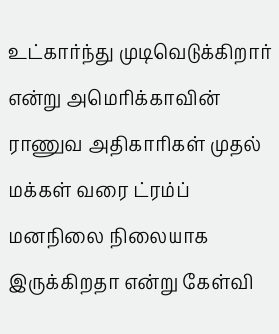உட்கார்ந்து முடிவெடுக்கிறார் என்று அமெரிக்காவின் ராணுவ அதிகாரிகள் முதல் மக்கள் வரை ட்ரம்ப் மனநிலை நிலையாக இருக்கிறதா என்று கேள்வி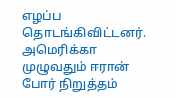எழப்ப தொடங்கிவிட்டனர்.
அமெரிக்கா முழுவதும் ஈரான் போர் நிறுத்தம்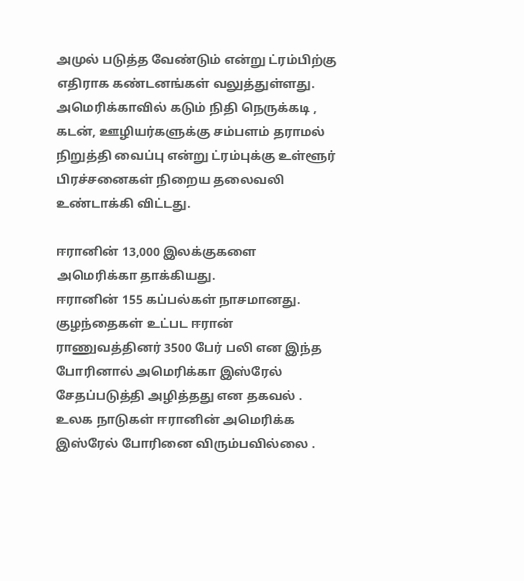அமுல் படுத்த வேண்டும் என்று ட்ரம்பிற்கு எதிராக கண்டனங்கள் வலுத்துள்ளது.
அமெரிக்காவில் கடும் நிதி நெருக்கடி , கடன், ஊழியர்களுக்கு சம்பளம் தராமல் நிறுத்தி வைப்பு என்று ட்ரம்புக்கு உள்ளூர் பிரச்சனைகள் நிறைய தலைவலி உண்டாக்கி விட்டது.

ஈரானின் 13,000 இலக்குகளை அமெரிக்கா தாக்கியது.
ஈரானின் 155 கப்பல்கள் நாசமானது.
குழந்தைகள் உட்பட ஈரான் ராணுவத்தினர் 3500 பேர் பலி என இந்த போரினால் அமெரிக்கா இஸ்ரேல் சேதப்படுத்தி அழித்தது என தகவல் .
உலக நாடுகள் ஈரானின் அமெரிக்க இஸ்ரேல் போரினை விரும்பவில்லை .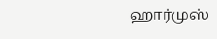ஹார்முஸ்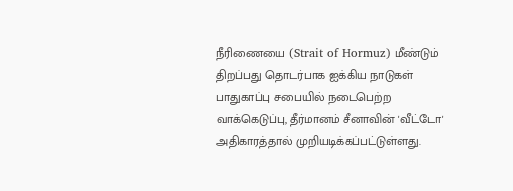நீரிணையை (Strait of Hormuz) மீண்டும் திறப்பது தொடர்பாக ஐக்கிய நாடுகள் பாதுகாப்பு சபையில் நடைபெற்ற வாக்கெடுப்பு, தீர்மானம் சீனாவின் 'வீட்டோ' அதிகாரத்தால் முறியடிக்கப்பட்டுள்ளது.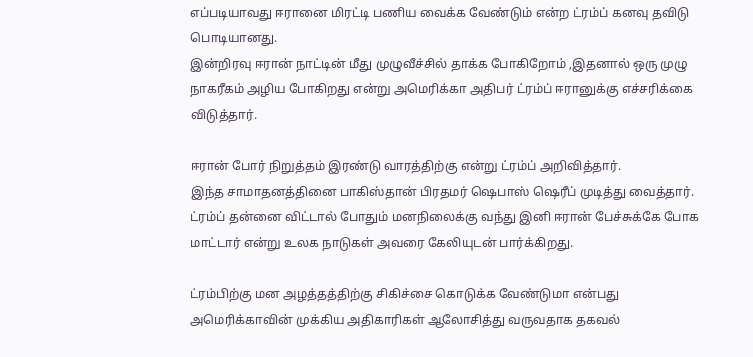எப்படியாவது ஈரானை மிரட்டி பணிய வைக்க வேண்டும் என்ற ட்ரம்ப் கனவு தவிடு பொடியானது.
இன்றிரவு ஈரான் நாட்டின் மீது முழுவீச்சில் தாக்க போகிறோம் ,இதனால் ஒரு முழு நாகரீகம் அழிய போகிறது என்று அமெரிக்கா அதிபர் ட்ரம்ப் ஈரானுக்கு எச்சரிக்கை விடுத்தார்.

ஈரான் போர் நிறுத்தம் இரண்டு வாரத்திற்கு என்று ட்ரம்ப் அறிவித்தார்.
இந்த சாமாதனத்தினை பாகிஸ்தான் பிரதமர் ஷெபாஸ் ஷெரீப் முடித்து வைத்தார்.
ட்ரம்ப் தன்னை விட்டால் போதும் மனநிலைக்கு வந்து இனி ஈரான் பேச்சுக்கே போக மாட்டார் என்று உலக நாடுகள் அவரை கேலியுடன் பார்க்கிறது.

ட்ரம்பிற்கு மன அழத்தத்திற்கு சிகிச்சை கொடுக்க வேண்டுமா என்பது அமெரிக்காவின் முக்கிய அதிகாரிகள் ஆலோசித்து வருவதாக தகவல்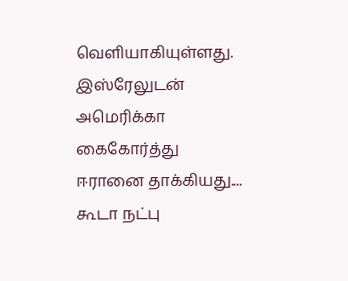வெளியாகியுள்ளது.
இஸ்ரேலுடன் அமெரிக்கா கைகோர்த்து ஈரானை தாக்கியது....
கூடா நட்பு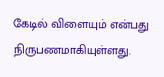கேடில் விளையும் என்பது நிருபணமாகியுள்ளது.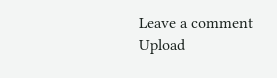Leave a comment
Upload